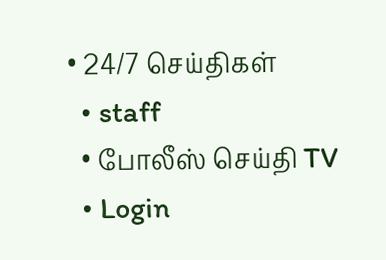• 24/7 செய்திகள்
  • staff
  • போலீஸ் செய்தி TV
  • Login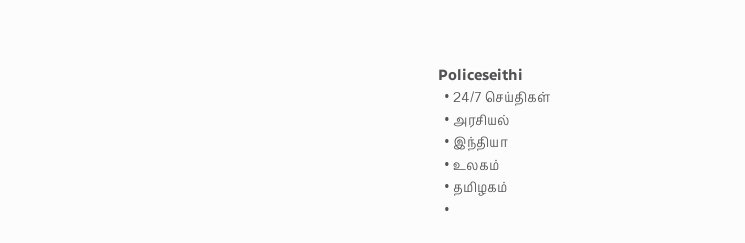Policeseithi
  • 24/7 செய்திகள்
  • அரசியல்
  • இந்தியா
  • உலகம்
  • தமிழகம்
  •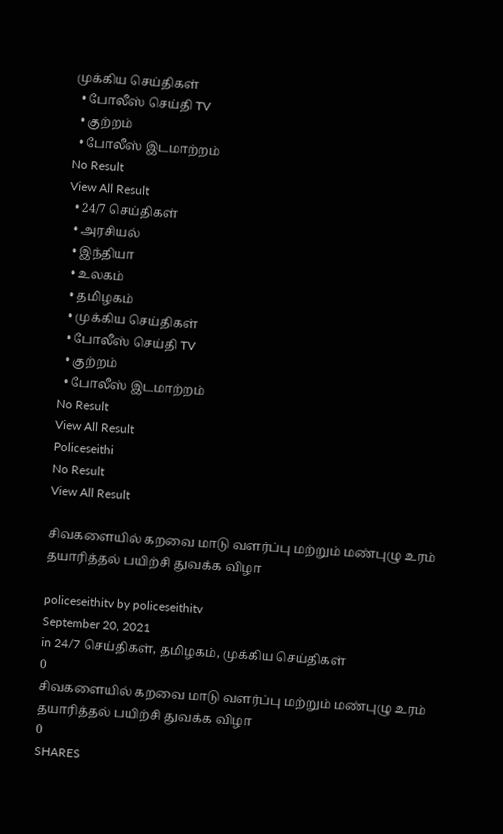முக்கிய செய்திகள்
  • போலீஸ் செய்தி TV
  • குற்றம்
  • போலீஸ் இடமாற்றம்
No Result
View All Result
  • 24/7 செய்திகள்
  • அரசியல்
  • இந்தியா
  • உலகம்
  • தமிழகம்
  • முக்கிய செய்திகள்
  • போலீஸ் செய்தி TV
  • குற்றம்
  • போலீஸ் இடமாற்றம்
No Result
View All Result
Policeseithi
No Result
View All Result

சிவகளையில் கறவை மாடு வளர்ப்பு மற்றும் மண்புழு உரம் தயாரித்தல் பயிற்சி துவக்க விழா

policeseithitv by policeseithitv
September 20, 2021
in 24/7 செய்திகள், தமிழகம், முக்கிய செய்திகள்
0
சிவகளையில் கறவை மாடு வளர்ப்பு மற்றும் மண்புழு உரம் தயாரித்தல் பயிற்சி துவக்க விழா
0
SHARES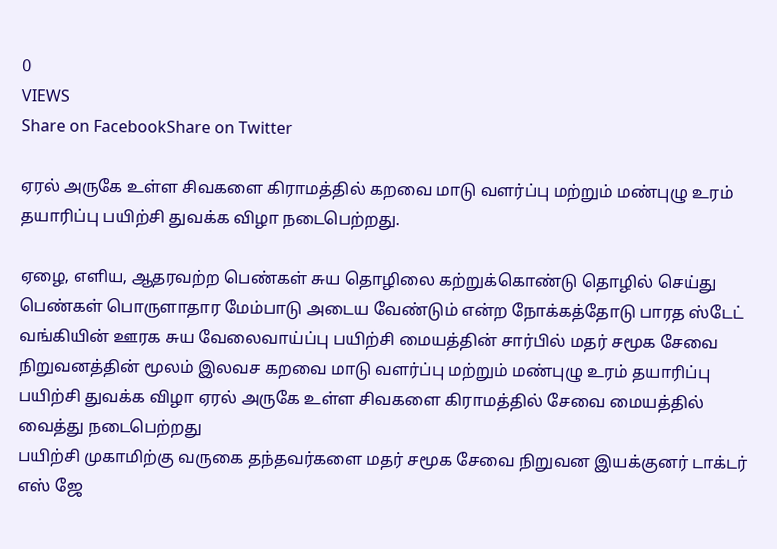0
VIEWS
Share on FacebookShare on Twitter

ஏரல் அருகே உள்ள சிவகளை கிராமத்தில் கறவை மாடு வளர்ப்பு மற்றும் மண்புழு உரம் தயாரிப்பு பயிற்சி துவக்க விழா நடைபெற்றது.

ஏழை, எளிய, ஆதரவற்ற பெண்கள் சுய தொழிலை கற்றுக்கொண்டு தொழில் செய்து பெண்கள் பொருளாதார மேம்பாடு அடைய வேண்டும் என்ற நோக்கத்தோடு பாரத ஸ்டேட் வங்கியின் ஊரக சுய வேலைவாய்ப்பு பயிற்சி மையத்தின் சார்பில் மதர் சமூக சேவை நிறுவனத்தின் மூலம் இலவச கறவை மாடு வளர்ப்பு மற்றும் மண்புழு உரம் தயாரிப்பு பயிற்சி துவக்க விழா ஏரல் அருகே உள்ள சிவகளை கிராமத்தில் சேவை மையத்தில் வைத்து நடைபெற்றது
பயிற்சி முகாமிற்கு வருகை தந்தவர்களை மதர் சமூக சேவை நிறுவன இயக்குனர் டாக்டர் எஸ் ஜே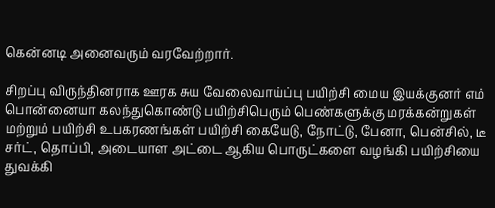கென்னடி அனைவரும் வரவேற்றார்.

சிறப்பு விருந்தினராக ஊரக சுய வேலைவாய்ப்பு பயிற்சி மைய இயக்குனர் எம் பொன்னையா கலந்துகொண்டு பயிற்சிபெரும் பெண்களுக்கு மரக்கன்றுகள் மற்றும் பயிற்சி உபகரணங்கள் பயிற்சி கையேடு, நோட்டு, பேனா, பென்சில், டீ சர்ட், தொப்பி, அடையாள அட்டை ஆகிய பொருட்களை வழங்கி பயிற்சியை துவக்கி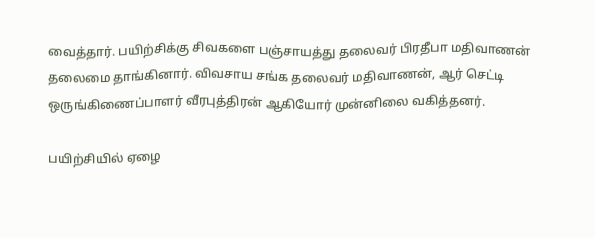வைத்தார். பயிற்சிக்கு சிவகளை பஞ்சாயத்து தலைவர் பிரதீபா மதிவாணன் தலைமை தாங்கினார். விவசாய சங்க தலைவர் மதிவாணன், ஆர் செட்டி ஒருங்கிணைப்பாளர் வீரபுத்திரன் ஆகியோர் முன்னிலை வகித்தனர்.

பயிற்சியில் ஏழை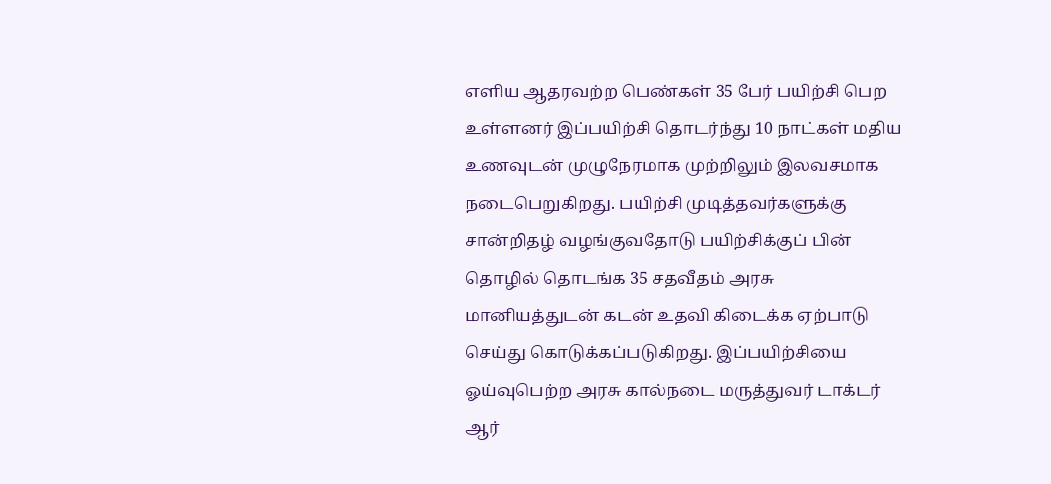எளிய ஆதரவற்ற பெண்கள் 35 பேர் பயிற்சி பெற உள்ளனர் இப்பயிற்சி தொடர்ந்து 10 நாட்கள் மதிய உணவுடன் முழுநேரமாக முற்றிலும் இலவசமாக நடைபெறுகிறது. பயிற்சி முடித்தவர்களுக்கு சான்றிதழ் வழங்குவதோடு பயிற்சிக்குப் பின் தொழில் தொடங்க 35 சதவீதம் அரசு மானியத்துடன் கடன் உதவி கிடைக்க ஏற்பாடு செய்து கொடுக்கப்படுகிறது. இப்பயிற்சியை ஓய்வுபெற்ற அரசு கால்நடை மருத்துவர் டாக்டர் ஆர்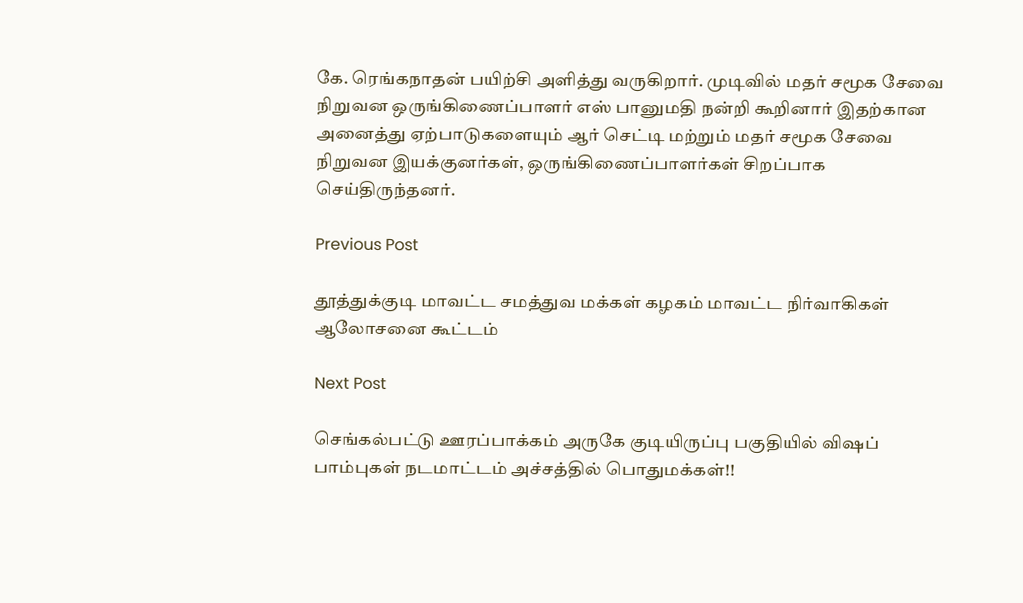கே. ரெங்கநாதன் பயிற்சி அளித்து வருகிறார். முடிவில் மதர் சமூக சேவை நிறுவன ஒருங்கிணைப்பாளர் எஸ் பானுமதி நன்றி கூறினார் இதற்கான அனைத்து ஏற்பாடுகளையும் ஆர் செட்டி மற்றும் மதர் சமூக சேவை நிறுவன இயக்குனர்கள், ஒருங்கிணைப்பாளர்கள் சிறப்பாக செய்திருந்தனர்.

Previous Post

தூத்துக்குடி மாவட்ட சமத்துவ மக்கள் கழகம் மாவட்ட நிர்வாகிகள் ஆலோசனை கூட்டம்

Next Post

செங்கல்பட்டு ஊரப்பாக்கம் அருகே குடியிருப்பு பகுதியில் விஷப் பாம்புகள் நடமாட்டம் அச்சத்தில் பொதுமக்கள்!!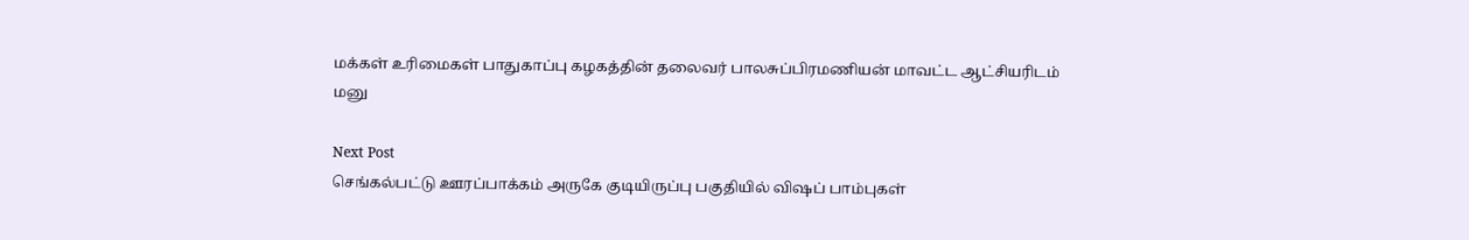மக்கள் உரிமைகள் பாதுகாப்பு கழகத்தின் தலைவர் பாலசுப்பிரமணியன் மாவட்ட ஆட்சியரிடம் மனு

Next Post
செங்கல்பட்டு ஊரப்பாக்கம் அருகே குடியிருப்பு பகுதியில் விஷப் பாம்புகள்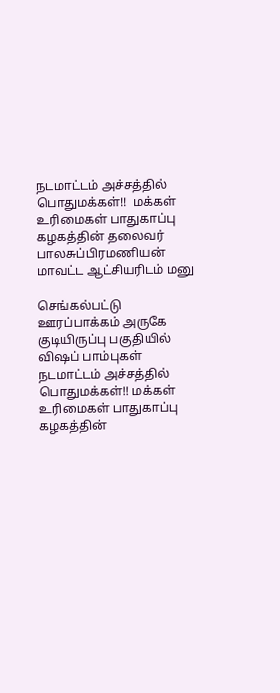நடமாட்டம் அச்சத்தில் பொதுமக்கள்!!  மக்கள் உரிமைகள் பாதுகாப்பு கழகத்தின் தலைவர் பாலசுப்பிரமணியன் மாவட்ட ஆட்சியரிடம் மனு

செங்கல்பட்டு ஊரப்பாக்கம் அருகே குடியிருப்பு பகுதியில் விஷப் பாம்புகள் நடமாட்டம் அச்சத்தில் பொதுமக்கள்!! மக்கள் உரிமைகள் பாதுகாப்பு கழகத்தின்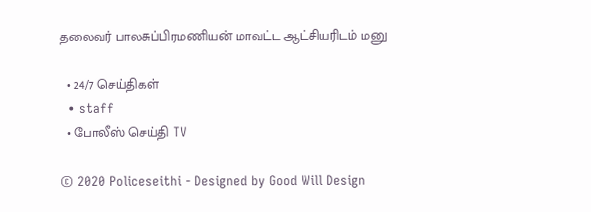தலைவர் பாலசுப்பிரமணியன் மாவட்ட ஆட்சியரிடம் மனு

  • 24/7 செய்திகள்
  • staff
  • போலீஸ் செய்தி TV

© 2020 Policeseithi - Designed by Good Will Design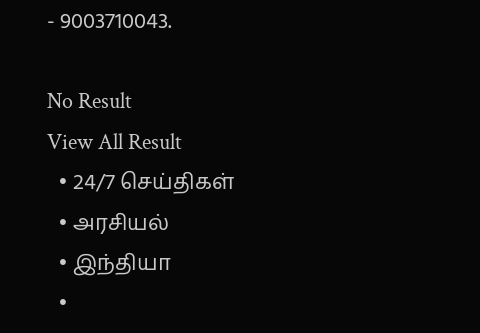- 9003710043.

No Result
View All Result
  • 24/7 செய்திகள்
  • அரசியல்
  • இந்தியா
  •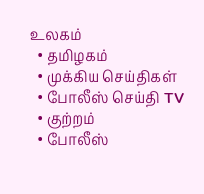உலகம்
  • தமிழகம்
  • முக்கிய செய்திகள்
  • போலீஸ் செய்தி TV
  • குற்றம்
  • போலீஸ்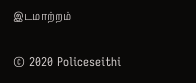இடமாற்றம்

© 2020 Policeseithi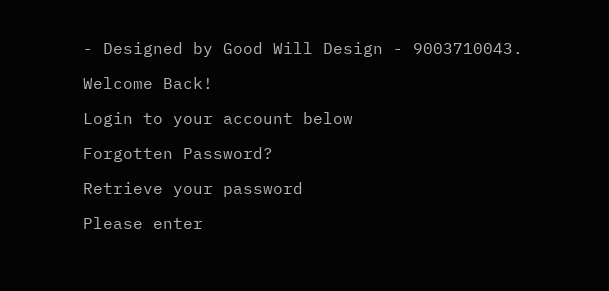- Designed by Good Will Design - 9003710043.

Welcome Back!

Login to your account below

Forgotten Password?

Retrieve your password

Please enter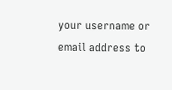your username or email address to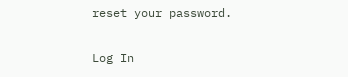reset your password.

Log In